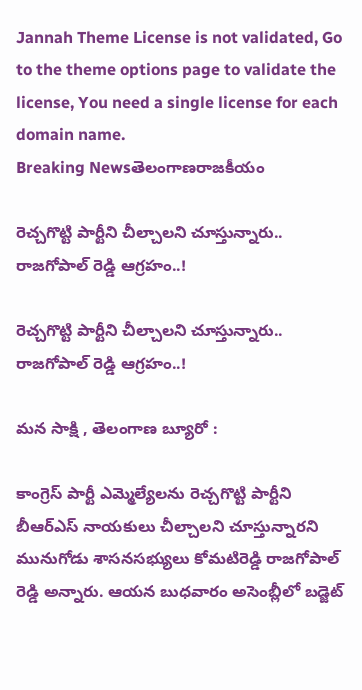Jannah Theme License is not validated, Go to the theme options page to validate the license, You need a single license for each domain name.
Breaking Newsతెలంగాణరాజకీయం

రెచ్చగొట్టి పార్టీని చీల్చాలని చూస్తున్నారు.. రాజగోపాల్ రెడ్డి ఆగ్రహం..!

రెచ్చగొట్టి పార్టీని చీల్చాలని చూస్తున్నారు.. రాజగోపాల్ రెడ్డి ఆగ్రహం..!

మన సాక్షి , తెలంగాణ బ్యూరో :

కాంగ్రెస్ పార్టీ ఎమ్మెల్యేలను రెచ్చగొట్టి పార్టీని బీఆర్ఎస్ నాయకులు చీల్చాలని చూస్తున్నారని మునుగోడు శాసనసభ్యులు కోమటిరెడ్డి రాజగోపాల్ రెడ్డి అన్నారు. ఆయన బుధవారం అసెంబ్లీలో బడ్జెట్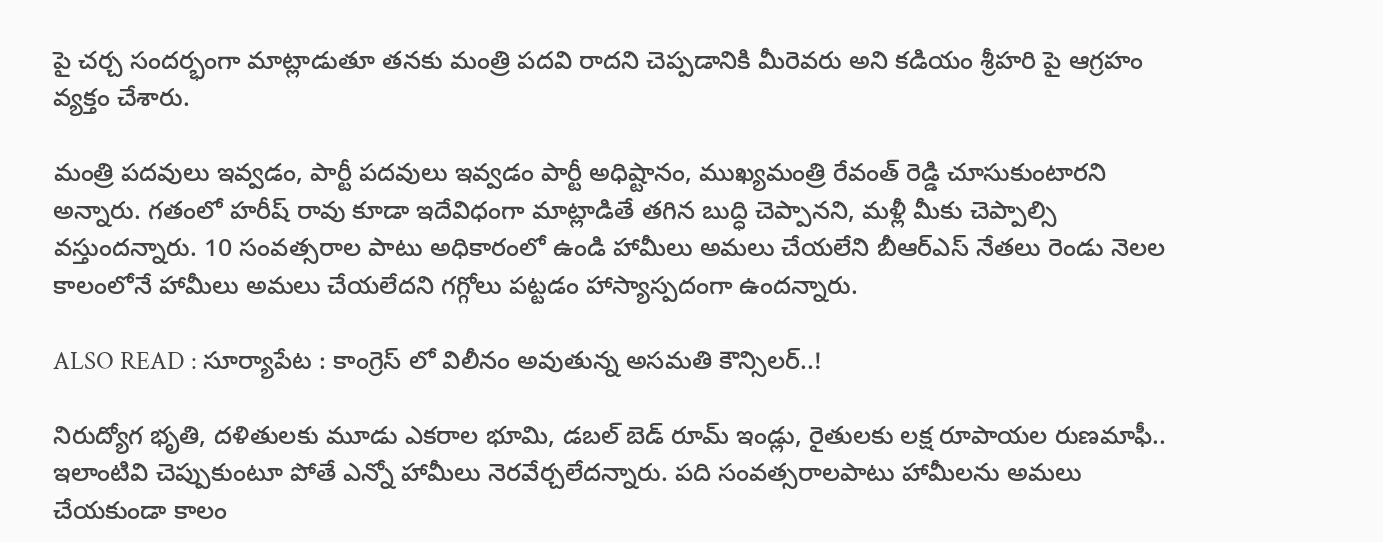పై చర్చ సందర్భంగా మాట్లాడుతూ తనకు మంత్రి పదవి రాదని చెప్పడానికి మీరెవరు అని కడియం శ్రీహరి పై ఆగ్రహం వ్యక్తం చేశారు.

మంత్రి పదవులు ఇవ్వడం, పార్టీ పదవులు ఇవ్వడం పార్టీ అధిష్టానం, ముఖ్యమంత్రి రేవంత్ రెడ్డి చూసుకుంటారని అన్నారు. గతంలో హరీష్ రావు కూడా ఇదేవిధంగా మాట్లాడితే తగిన బుద్ధి చెప్పానని, మళ్లీ మీకు చెప్పాల్సి వస్తుందన్నారు. 10 సంవత్సరాల పాటు అధికారంలో ఉండి హామీలు అమలు చేయలేని బీఆర్ఎస్ నేతలు రెండు నెలల కాలంలోనే హామీలు అమలు చేయలేదని గగ్గోలు పట్టడం హాస్యాస్పదంగా ఉందన్నారు.

ALSO READ : సూర్యాపేట : కాంగ్రెస్ లో విలీనం అవుతున్న అసమతి కౌన్సిలర్..!

నిరుద్యోగ భృతి, దళితులకు మూడు ఎకరాల భూమి, డబల్ బెడ్ రూమ్ ఇండ్లు, రైతులకు లక్ష రూపాయల రుణమాఫీ.. ఇలాంటివి చెప్పుకుంటూ పోతే ఎన్నో హామీలు నెరవేర్చలేదన్నారు. పది సంవత్సరాలపాటు హామీలను అమలు చేయకుండా కాలం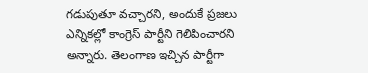గడుపుతూ వచ్చారని, అందుకే ప్రజలు ఎన్నికల్లో కాంగ్రెస్ పార్టీని గెలిపించారని అన్నారు. తెలంగాణ ఇచ్చిన పార్టీగా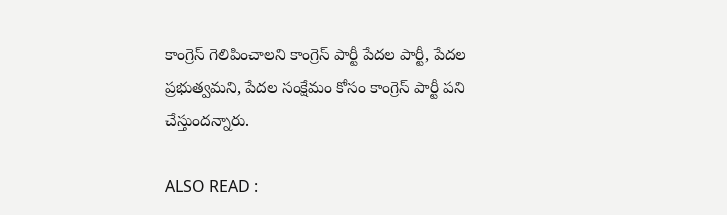కాంగ్రెస్ గెలిపించాలని కాంగ్రెస్ పార్టీ పేదల పార్టీ, పేదల ప్రభుత్వమని, పేదల సంక్షేమం కోసం కాంగ్రెస్ పార్టీ పని చేస్తుందన్నారు.

ALSO READ :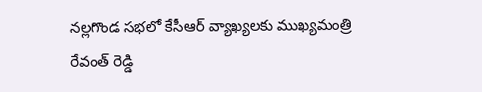నల్లగొండ సభలో కేసీఆర్ వ్యాఖ్యలకు ముఖ్యమంత్రి రేవంత్ రెడ్డి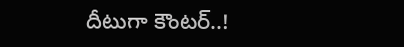దీటుగా కౌంటర్..!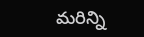మరిన్ని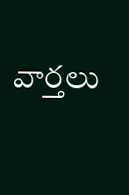వార్తలు